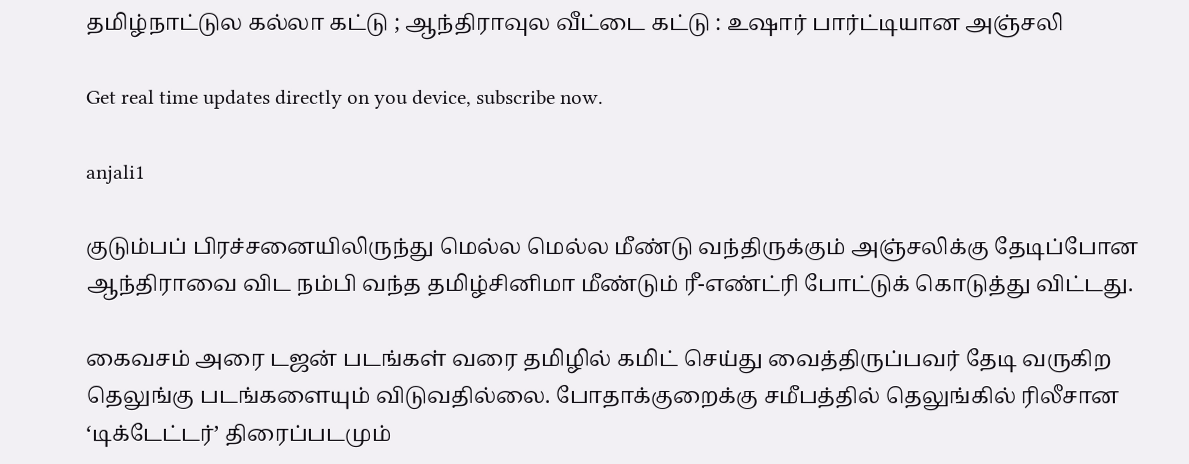தமிழ்நாட்டுல கல்லா கட்டு ; ஆந்திராவுல வீட்டை கட்டு : உஷார் பார்ட்டியான அஞ்சலி

Get real time updates directly on you device, subscribe now.

anjali1

குடும்பப் பிரச்சனையிலிருந்து மெல்ல மெல்ல மீண்டு வந்திருக்கும் அஞ்சலிக்கு தேடிப்போன ஆந்திராவை விட நம்பி வந்த தமிழ்சினிமா மீண்டும் ரீ-எண்ட்ரி போட்டுக் கொடுத்து விட்டது.

கைவசம் அரை டஜன் படங்கள் வரை தமிழில் கமிட் செய்து வைத்திருப்பவர் தேடி வருகிற தெலுங்கு படங்களையும் விடுவதில்லை. போதாக்குறைக்கு சமீபத்தில் தெலுங்கில் ரிலீசான ‘டிக்டேட்டர்’ திரைப்படமும்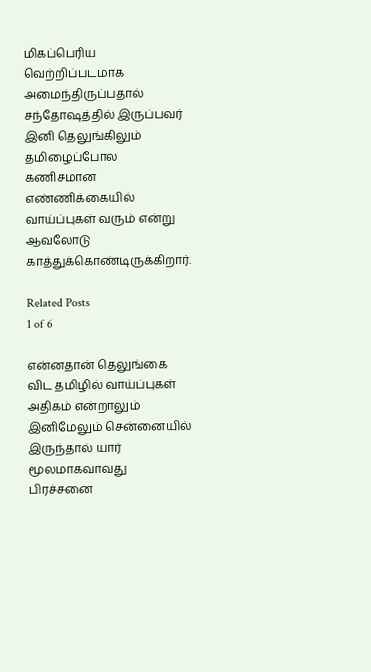மிகப்பெரிய வெற்றிப்படமாக அமைந்திருப்பதால் சந்தோஷத்தில் இருப்பவர் இனி தெலுங்கிலும் தமிழைப்போல கணிசமான எண்ணிக்கையில் வாய்ப்புகள் வரும் என்று ஆவலோடு காத்துக்கொண்டிருக்கிறார்.

Related Posts
1 of 6

என்னதான் தெலுங்கை விட தமிழில் வாய்ப்புகள் அதிகம் என்றாலும் இனிமேலும் சென்னையில் இருந்தால் யார் மூலமாகவாவது பிரச்சனை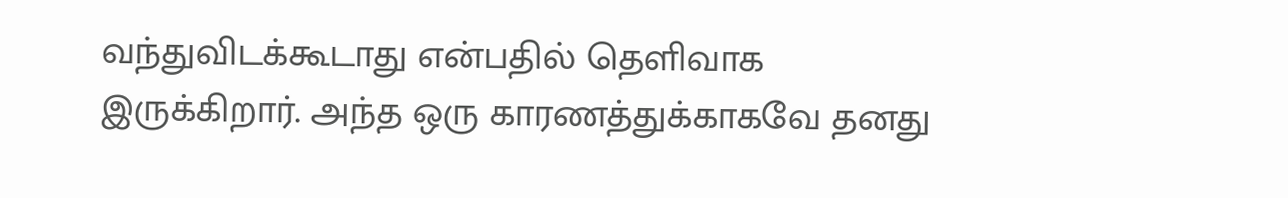வந்துவிடக்கூடாது என்பதில் தெளிவாக இருக்கிறார். அந்த ஒரு காரணத்துக்காகவே தனது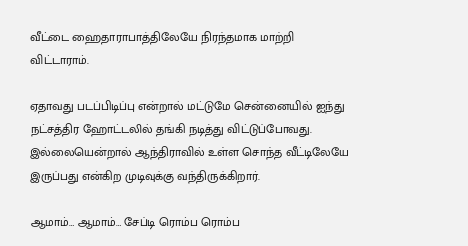வீட்டை ஹைதாராபாத்திலேயே நிரந்தமாக மாற்றி விட்டாராம்.

ஏதாவது படப்பிடிப்பு என்றால் மட்டுமே சென்னையில் ஐந்து நட்சத்திர ஹோட்டலில் தங்கி நடித்து விட்டுப்போவது. இல்லையென்றால் ஆந்திராவில் உள்ள சொந்த வீட்டிலேயே இருப்பது என்கிற முடிவுக்கு வந்திருக்கிறார்.

ஆமாம்… ஆமாம்… சேப்டி ரொம்ப ரொம்ப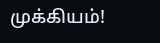முக்கியம்!